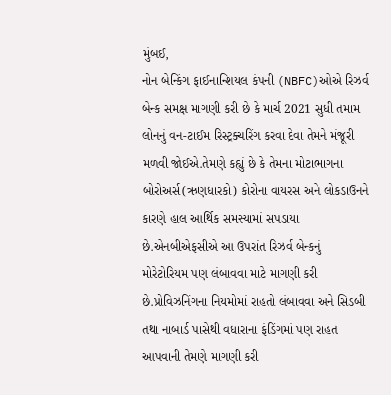મુંબઈ,
નોન બેન્કિંગ ફાઈનાન્શિયલ કંપની (NBFC)ઓએ રિઝર્વ બેન્ક સમક્ષ માગણી કરી છે કે માર્ચ 2021 સુધી તમામ લોનનું વન-ટાઈમ રિસ્ટ્રક્ચરિંગ કરવા દેવા તેમને મંજૂરી મળવી જોઈએ.તેમણે કહ્યું છે કે તેમના મોટાભાગના બોરોઅર્સ(ઋણધારકો) કોરોના વાયરસ અને લોકડાઉનને કારણે હાલ આર્થિક સમસ્યામાં સપડાયા છે.એનબીએફસીએ આ ઉપરાંત રિઝર્વ બેન્કનું મોરેટોરિયમ પણ લંબાવવા માટે માગણી કરી છે.પ્રોવિઝનિંગના નિયમોમાં રાહતો લંબાવવા અને સિડબી તથા નાબાર્ડ પાસેથી વધારાના ફંડિંગમાં પણ રાહત આપવાની તેમણે માગણી કરી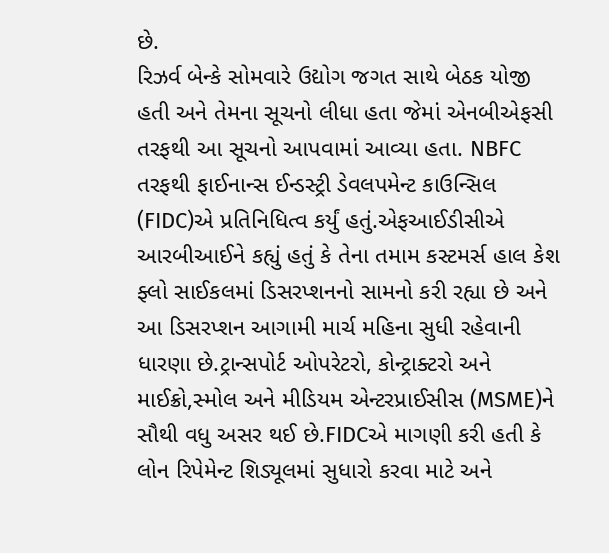છે.
રિઝર્વ બેન્કે સોમવારે ઉદ્યોગ જગત સાથે બેઠક યોજી હતી અને તેમના સૂચનો લીધા હતા જેમાં એનબીએફસી તરફથી આ સૂચનો આપવામાં આવ્યા હતા. NBFC તરફથી ફાઈનાન્સ ઈન્ડસ્ટ્રી ડેવલપમેન્ટ કાઉન્સિલ (FIDC)એ પ્રતિનિધિત્વ કર્યું હતું.એફઆઈડીસીએ આરબીઆઈને કહ્યું હતું કે તેના તમામ કસ્ટમર્સ હાલ કેશ ફ્લો સાઈકલમાં ડિસરપ્શનનો સામનો કરી રહ્યા છે અને આ ડિસરપ્શન આગામી માર્ચ મહિના સુધી રહેવાની ધારણા છે.ટ્રાન્સપોર્ટ ઓપરેટરો, કોન્ટ્રાક્ટરો અને માઈક્રો,સ્મોલ અને મીડિયમ એન્ટરપ્રાઈસીસ (MSME)ને સૌથી વધુ અસર થઈ છે.FIDCએ માગણી કરી હતી કે લોન રિપેમેન્ટ શિડ્યૂલમાં સુધારો કરવા માટે અને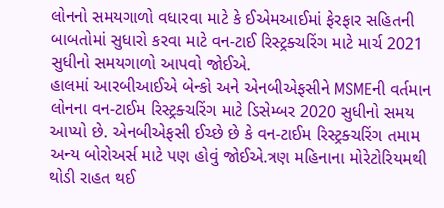લોનનો સમયગાળો વધારવા માટે કે ઈએમઆઈમાં ફેરફાર સહિતની બાબતોમાં સુધારો કરવા માટે વન-ટાઈ રિસ્ટ્રક્ચરિંગ માટે માર્ચ 2021 સુધીનો સમયગાળો આપવો જોઈએ.
હાલમાં આરબીઆઈએ બેન્કો અને એનબીએફસીને MSMEની વર્તમાન લોનના વન-ટાઈમ રિસ્ટ્રક્ચરિંગ માટે ડિસેમ્બર 2020 સુધીનો સમય આપ્યો છે. એનબીએફસી ઈચ્છે છે કે વન-ટાઈમ રિસ્ટ્રક્ચરિંગ તમામ અન્ય બોરોઅર્સ માટે પણ હોવું જોઈએ.ત્રણ મહિનાના મોરેટોરિયમથી થોડી રાહત થઈ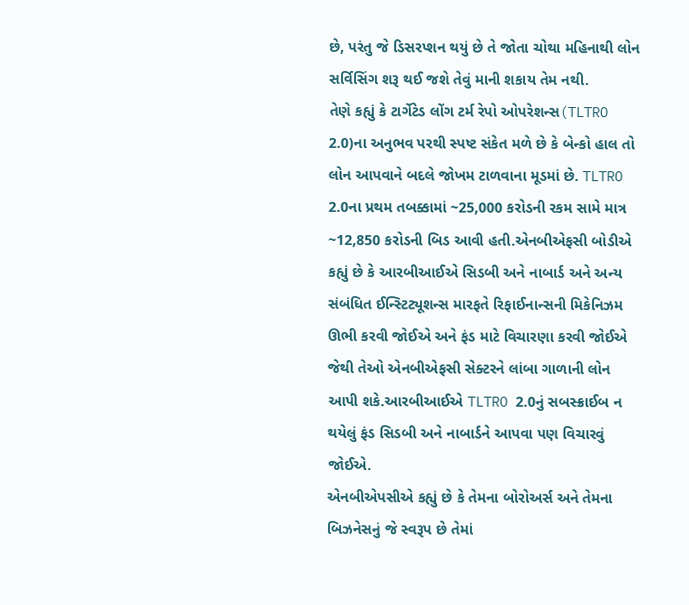છે, પરંતુ જે ડિસરપ્શન થયું છે તે જોતા ચોથા મહિનાથી લોન સર્વિસિંગ શરૂ થઈ જશે તેવું માની શકાય તેમ નથી.
તેણે કહ્યું કે ટાર્ગેટેડ લોંગ ટર્મ રેપો ઓપરેશન્સ(TLTRO 2.0)ના અનુભવ પરથી સ્પષ્ટ સંકેત મળે છે કે બેન્કો હાલ તો લોન આપવાને બદલે જોખમ ટાળવાના મૂડમાં છે. TLTRO 2.0ના પ્રથમ તબક્કામાં ~25,000 કરોડની રકમ સામે માત્ર ~12,850 કરોડની બિડ આવી હતી.એનબીએફસી બોડીએ કહ્યું છે કે આરબીઆઈએ સિડબી અને નાબાર્ડ અને અન્ય સંબંધિત ઈન્સ્ટિટ્યૂશન્સ મારફતે રિફાઈનાન્સની મિકેનિઝમ ઊભી કરવી જોઈએ અને ફંડ માટે વિચારણા કરવી જોઈએ જેથી તેઓ એનબીએફસી સેક્ટરને લાંબા ગાળાની લોન આપી શકે.આરબીઆઈએ TLTRO 2.0નું સબસ્ક્રાઈબ ન થયેલું ફંડ સિડબી અને નાબાર્ડને આપવા પણ વિચારવું જોઈએ.
એનબીએપસીએ કહ્યું છે કે તેમના બોરોઅર્સ અને તેમના બિઝનેસનું જે સ્વરૂપ છે તેમાં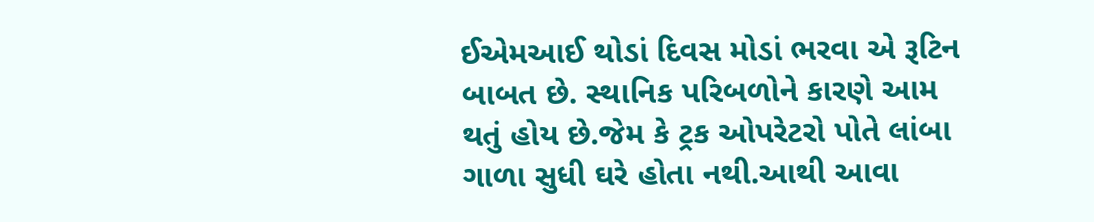ઈએમઆઈ થોડાં દિવસ મોડાં ભરવા એ રૂટિન બાબત છે. સ્થાનિક પરિબળોને કારણે આમ થતું હોય છે.જેમ કે ટ્રક ઓપરેટરો પોતે લાંબા ગાળા સુધી ઘરે હોતા નથી.આથી આવા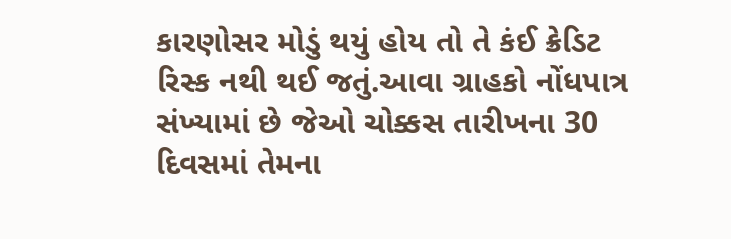કારણોસર મોડું થયું હોય તો તે કંઈ ક્રેડિટ રિસ્ક નથી થઈ જતું.આવા ગ્રાહકો નોંધપાત્ર સંખ્યામાં છે જેઓ ચોક્કસ તારીખના 30 દિવસમાં તેમના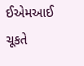ઈએમઆઈ ચૂકતે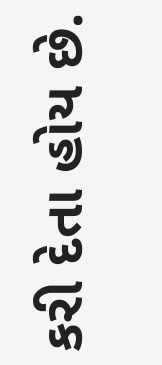કરી દેતા હોય છે.